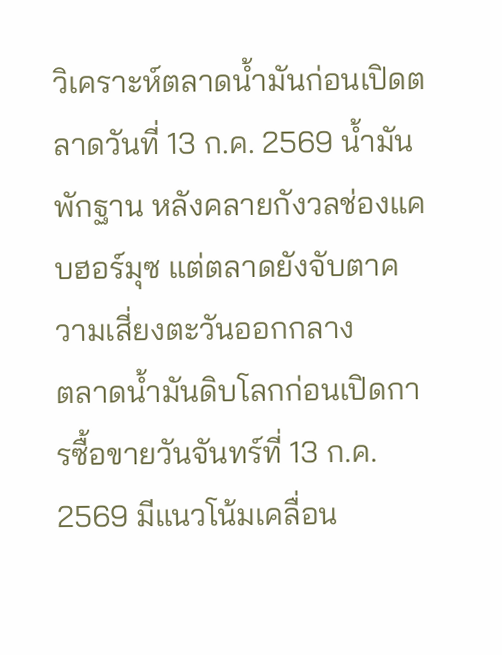วิเคราะห์ตลาดน้ำมันก่อนเปิดตลาดวันที่ 13 ก.ค. 2569 น้ำมันพักฐาน หลังคลายกังวลช่องแคบฮอร์มุซ แต่ตลาดยังจับตาความเสี่ยงตะวันออกกลาง
ตลาดน้ำมันดิบโลกก่อนเปิดการซื้อขายวันจันทร์ที่ 13 ก.ค. 2569 มีแนวโน้มเคลื่อน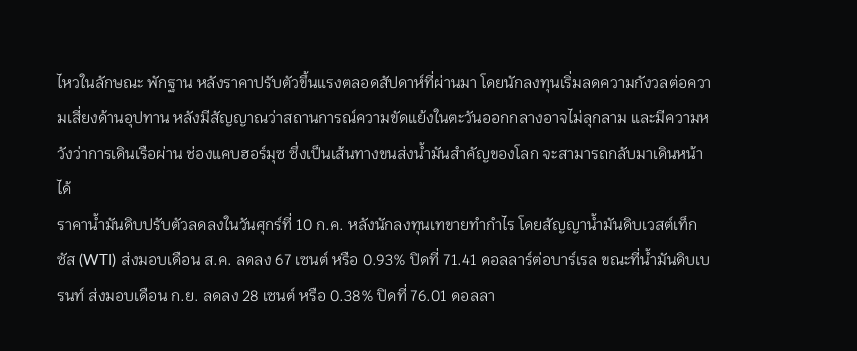ไหวในลักษณะ พักฐาน หลังราคาปรับตัวขึ้นแรงตลอดสัปดาห์ที่ผ่านมา โดยนักลงทุนเริ่มลดความกังวลต่อความเสี่ยงด้านอุปทาน หลังมีสัญญาณว่าสถานการณ์ความขัดแย้งในตะวันออกกลางอาจไม่ลุกลาม และมีความหวังว่าการเดินเรือผ่าน ช่องแคบฮอร์มุซ ซึ่งเป็นเส้นทางขนส่งน้ำมันสำคัญของโลก จะสามารถกลับมาเดินหน้าได้
ราคาน้ำมันดิบปรับตัวลดลงในวันศุกร์ที่ 10 ก.ค. หลังนักลงทุนเทขายทำกำไร โดยสัญญาน้ำมันดิบเวสต์เท็กซัส (WTI) ส่งมอบเดือน ส.ค. ลดลง 67 เซนต์ หรือ 0.93% ปิดที่ 71.41 ดอลลาร์ต่อบาร์เรล ขณะที่น้ำมันดิบเบรนท์ ส่งมอบเดือน ก.ย. ลดลง 28 เซนต์ หรือ 0.38% ปิดที่ 76.01 ดอลลา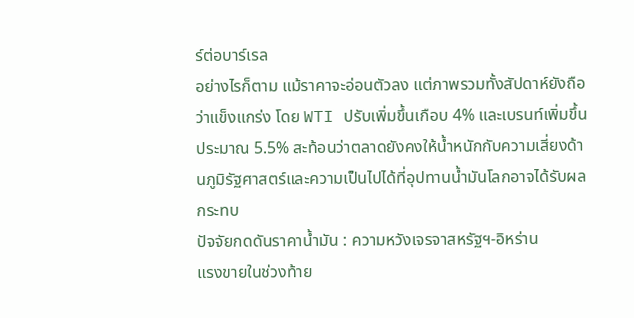ร์ต่อบาร์เรล
อย่างไรก็ตาม แม้ราคาจะอ่อนตัวลง แต่ภาพรวมทั้งสัปดาห์ยังถือว่าแข็งแกร่ง โดย WTI ปรับเพิ่มขึ้นเกือบ 4% และเบรนท์เพิ่มขึ้นประมาณ 5.5% สะท้อนว่าตลาดยังคงให้น้ำหนักกับความเสี่ยงด้านภูมิรัฐศาสตร์และความเป็นไปได้ที่อุปทานน้ำมันโลกอาจได้รับผลกระทบ
ปัจจัยกดดันราคาน้ำมัน : ความหวังเจรจาสหรัฐฯ-อิหร่าน
แรงขายในช่วงท้าย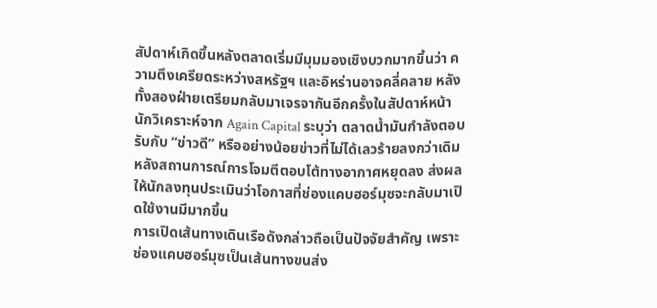สัปดาห์เกิดขึ้นหลังตลาดเริ่มมีมุมมองเชิงบวกมากขึ้นว่า ความตึงเครียดระหว่างสหรัฐฯ และอิหร่านอาจคลี่คลาย หลังทั้งสองฝ่ายเตรียมกลับมาเจรจากันอีกครั้งในสัปดาห์หน้า
นักวิเคราะห์จาก Again Capital ระบุว่า ตลาดน้ำมันกำลังตอบรับกับ “ข่าวดี” หรืออย่างน้อยข่าวที่ไม่ได้เลวร้ายลงกว่าเดิม หลังสถานการณ์การโจมตีตอบโต้ทางอากาศหยุดลง ส่งผลให้นักลงทุนประเมินว่าโอกาสที่ช่องแคบฮอร์มุซจะกลับมาเปิดใช้งานมีมากขึ้น
การเปิดเส้นทางเดินเรือดังกล่าวถือเป็นปัจจัยสำคัญ เพราะช่องแคบฮอร์มุซเป็นเส้นทางขนส่ง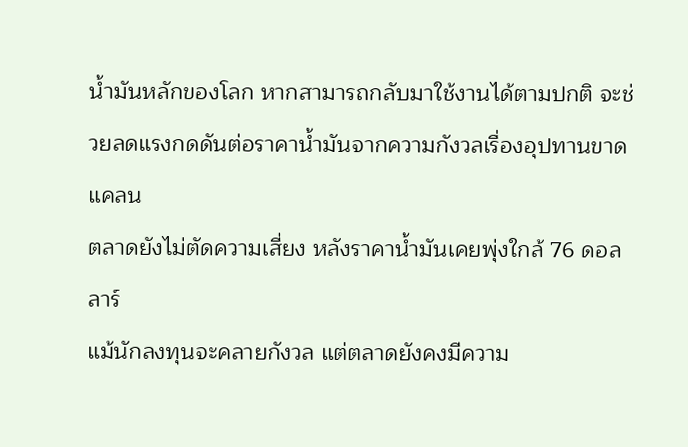น้ำมันหลักของโลก หากสามารถกลับมาใช้งานได้ตามปกติ จะช่วยลดแรงกดดันต่อราคาน้ำมันจากความกังวลเรื่องอุปทานขาดแคลน
ตลาดยังไม่ตัดความเสี่ยง หลังราคาน้ำมันเคยพุ่งใกล้ 76 ดอลลาร์
แม้นักลงทุนจะคลายกังวล แต่ตลาดยังคงมีความ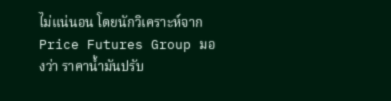ไม่แน่นอน โดยนักวิเคราะห์จาก Price Futures Group มองว่า ราคาน้ำมันปรับ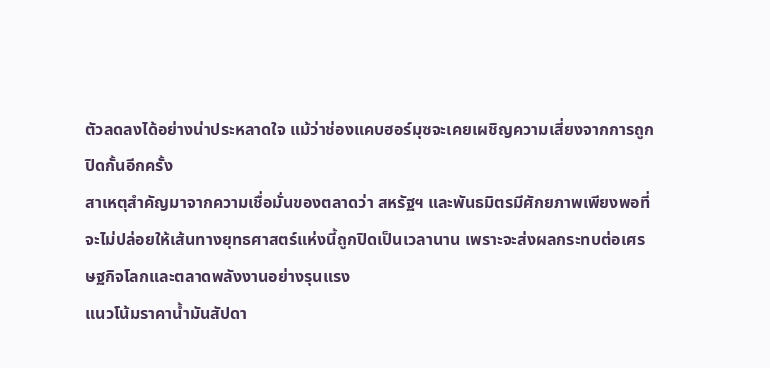ตัวลดลงได้อย่างน่าประหลาดใจ แม้ว่าช่องแคบฮอร์มุซจะเคยเผชิญความเสี่ยงจากการถูกปิดกั้นอีกครั้ง
สาเหตุสำคัญมาจากความเชื่อมั่นของตลาดว่า สหรัฐฯ และพันธมิตรมีศักยภาพเพียงพอที่จะไม่ปล่อยให้เส้นทางยุทธศาสตร์แห่งนี้ถูกปิดเป็นเวลานาน เพราะจะส่งผลกระทบต่อเศรษฐกิจโลกและตลาดพลังงานอย่างรุนแรง
แนวโน้มราคาน้ำมันสัปดา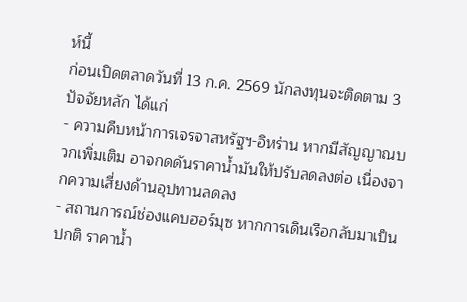ห์นี้
ก่อนเปิดตลาดวันที่ 13 ก.ค. 2569 นักลงทุนจะติดตาม 3 ปัจจัยหลัก ได้แก่
- ความคืบหน้าการเจรจาสหรัฐฯ-อิหร่าน หากมีสัญญาณบวกเพิ่มเติม อาจกดดันราคาน้ำมันให้ปรับลดลงต่อ เนื่องจากความเสี่ยงด้านอุปทานลดลง
- สถานการณ์ช่องแคบฮอร์มุซ หากการเดินเรือกลับมาเป็นปกติ ราคาน้ำ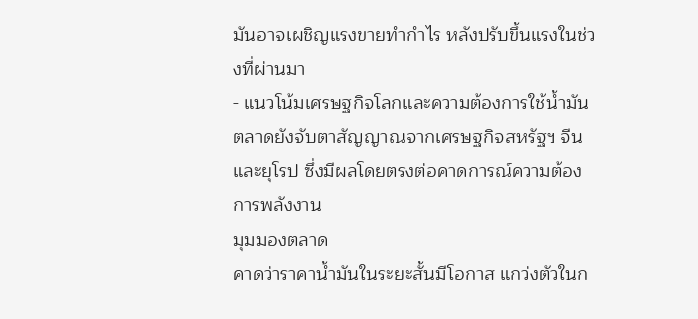มันอาจเผชิญแรงขายทำกำไร หลังปรับขึ้นแรงในช่วงที่ผ่านมา
- แนวโน้มเศรษฐกิจโลกและความต้องการใช้น้ำมัน ตลาดยังจับตาสัญญาณจากเศรษฐกิจสหรัฐฯ จีน และยุโรป ซึ่งมีผลโดยตรงต่อคาดการณ์ความต้องการพลังงาน
มุมมองตลาด
คาดว่าราคาน้ำมันในระยะสั้นมีโอกาส แกว่งตัวในก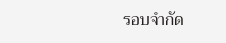รอบจำกัด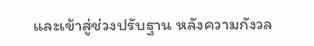และเข้าสู่ช่วงปรับฐาน หลังความกังวล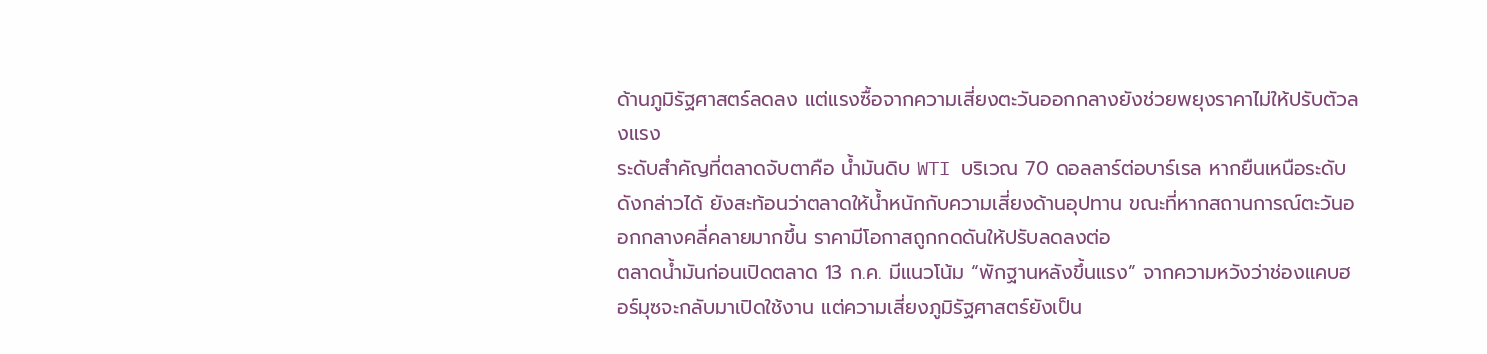ด้านภูมิรัฐศาสตร์ลดลง แต่แรงซื้อจากความเสี่ยงตะวันออกกลางยังช่วยพยุงราคาไม่ให้ปรับตัวลงแรง
ระดับสำคัญที่ตลาดจับตาคือ น้ำมันดิบ WTI บริเวณ 70 ดอลลาร์ต่อบาร์เรล หากยืนเหนือระดับดังกล่าวได้ ยังสะท้อนว่าตลาดให้น้ำหนักกับความเสี่ยงด้านอุปทาน ขณะที่หากสถานการณ์ตะวันออกกลางคลี่คลายมากขึ้น ราคามีโอกาสถูกกดดันให้ปรับลดลงต่อ
ตลาดน้ำมันก่อนเปิดตลาด 13 ก.ค. มีแนวโน้ม “พักฐานหลังขึ้นแรง” จากความหวังว่าช่องแคบฮอร์มุซจะกลับมาเปิดใช้งาน แต่ความเสี่ยงภูมิรัฐศาสตร์ยังเป็น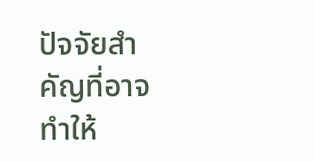ปัจจัยสำคัญที่อาจทำให้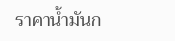ราคาน้ำมันก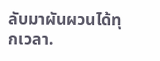ลับมาผันผวนได้ทุกเวลา.